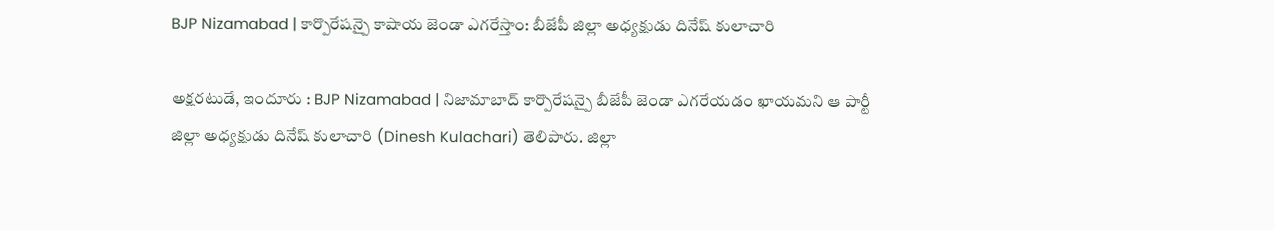BJP Nizamabad | కార్పొరేషన్పై కాషాయ జెండా ఎగరేస్తాం: బీజేపీ జిల్లా అధ్యక్షుడు దినేష్ కులాచారి

అక్షరటుడే, ఇందూరు : BJP Nizamabad | నిజామాబాద్ కార్పొరేషన్పై బీజేపీ జెండా ఎగరేయడం ఖాయమని ఆ పార్టీ జిల్లా అధ్యక్షుడు దినేష్ కులాచారి (Dinesh Kulachari) తెలిపారు. జిల్లా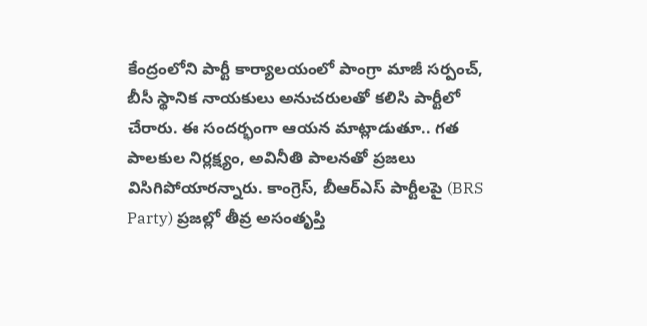కేంద్రంలోని పార్టీ కార్యాలయంలో పాంగ్రా మాజీ సర్పంచ్, బీసీ స్థానిక నాయకులు అనుచరులతో కలిసి పార్టీలో చేరారు. ఈ సందర్భంగా ఆయన మాట్లాడుతూ.. గత పాలకుల నిర్లక్ష్యం, అవినీతి పాలనతో ప్రజలు విసిగిపోయారన్నారు. కాంగ్రెస్, బీఆర్ఎస్ పార్టీలపై (BRS Party) ప్రజల్లో తీవ్ర అసంతృప్తి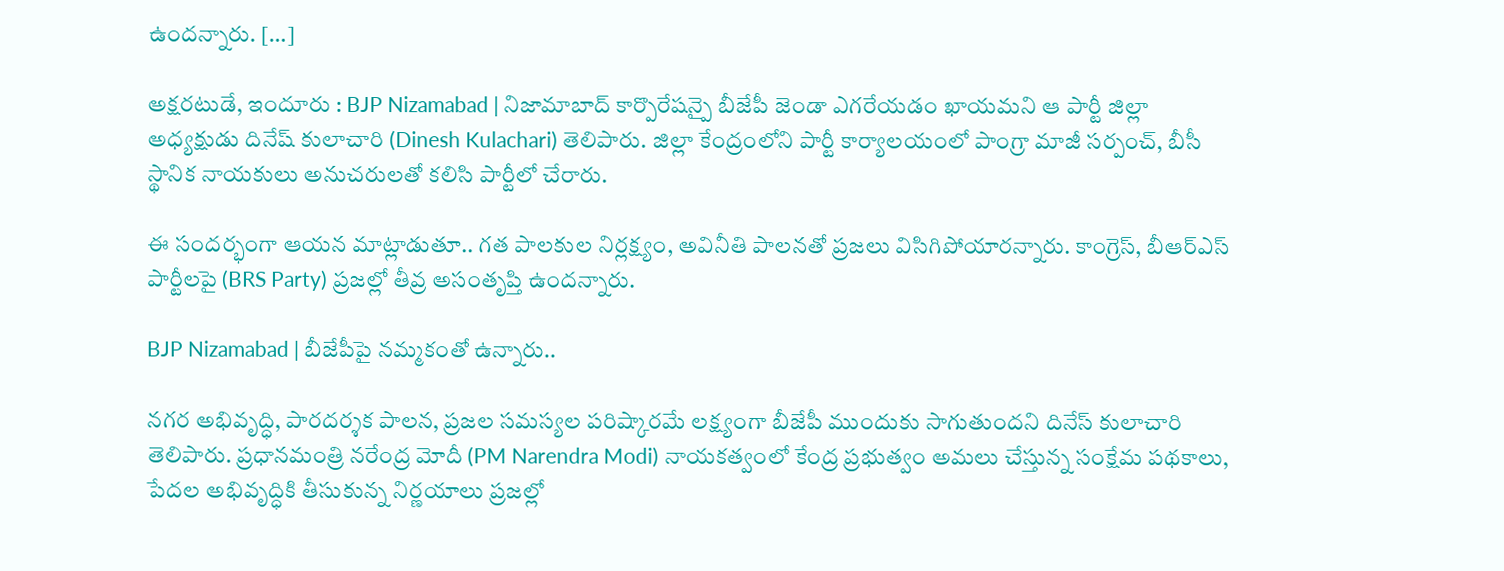ఉందన్నారు. […]

అక్షరటుడే, ఇందూరు : BJP Nizamabad | నిజామాబాద్ కార్పొరేషన్పై బీజేపీ జెండా ఎగరేయడం ఖాయమని ఆ పార్టీ జిల్లా అధ్యక్షుడు దినేష్ కులాచారి (Dinesh Kulachari) తెలిపారు. జిల్లా కేంద్రంలోని పార్టీ కార్యాలయంలో పాంగ్రా మాజీ సర్పంచ్, బీసీ స్థానిక నాయకులు అనుచరులతో కలిసి పార్టీలో చేరారు.

ఈ సందర్భంగా ఆయన మాట్లాడుతూ.. గత పాలకుల నిర్లక్ష్యం, అవినీతి పాలనతో ప్రజలు విసిగిపోయారన్నారు. కాంగ్రెస్, బీఆర్ఎస్ పార్టీలపై (BRS Party) ప్రజల్లో తీవ్ర అసంతృప్తి ఉందన్నారు.

BJP Nizamabad | బీజేపీపై నమ్మకంతో ఉన్నారు..

నగర అభివృద్ధి, పారదర్శక పాలన, ప్రజల సమస్యల పరిష్కారమే లక్ష్యంగా బీజేపీ ముందుకు సాగుతుందని దినేస్ కులాచారి తెలిపారు. ప్రధానమంత్రి నరేంద్ర మోదీ (PM Narendra Modi) నాయకత్వంలో కేంద్ర ప్రభుత్వం అమలు చేస్తున్న సంక్షేమ పథకాలు, పేదల అభివృద్ధికి తీసుకున్న నిర్ణయాలు ప్రజల్లో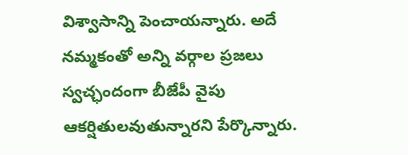విశ్వాసాన్ని పెంచాయన్నారు. అదే నమ్మకంతో అన్ని వర్గాల ప్రజలు స్వచ్ఛందంగా బీజేపీ వైపు ఆకర్షితులవుతున్నారని పేర్కొన్నారు.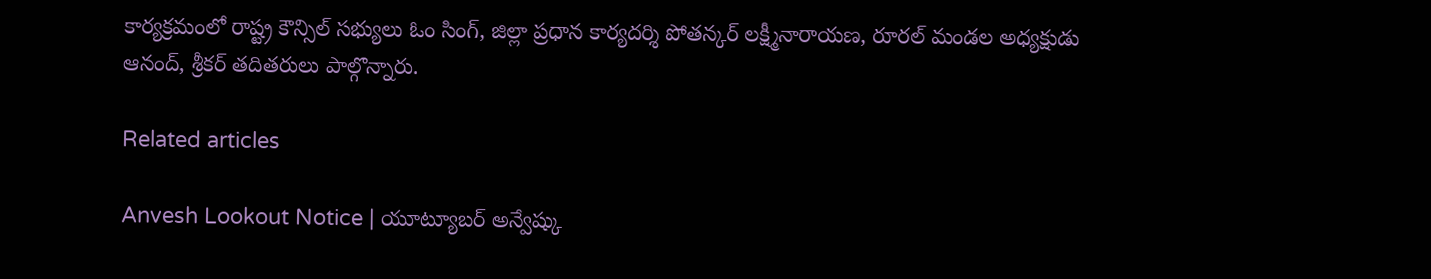కార్యక్రమంలో రాష్ట్ర కౌన్సిల్ సభ్యులు ఓం సింగ్, జిల్లా ప్రధాన కార్యదర్శి పోతన్కర్ లక్ష్మీనారాయణ, రూరల్ మండల అధ్యక్షుడు ఆనంద్, శ్రీకర్ తదితరులు పాల్గొన్నారు.

Related articles

Anvesh Lookout Notice | యూట్యూబర్ అన్వేష్కు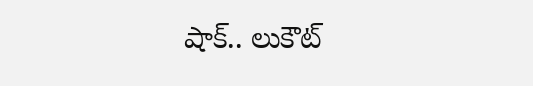షాక్.. లుకౌట్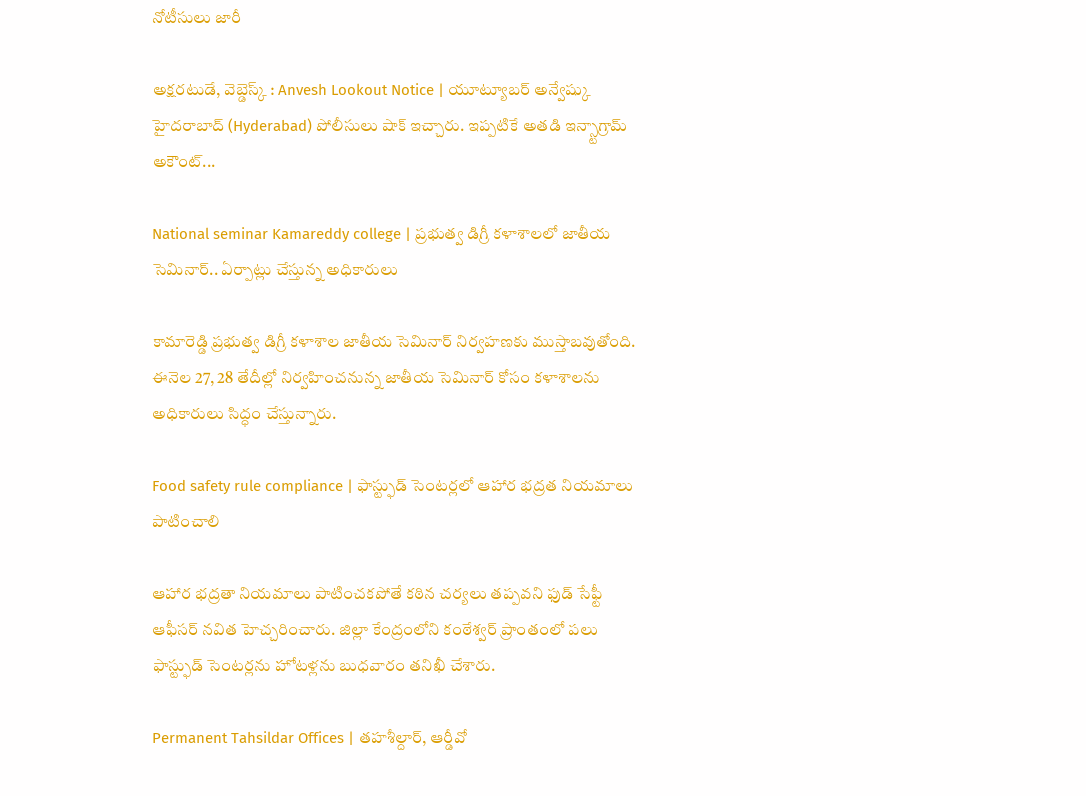నోటీసులు జారీ

అక్షరటుడే, వెబ్డెస్క్ : Anvesh Lookout Notice | యూట్యూబర్ అన్వేష్కు హైదరాబాద్ (Hyderabad) పోలీసులు షాక్ ఇచ్చారు. ఇప్పటికే అతడి ఇన్స్టాగ్రామ్ అకౌంట్...

National seminar Kamareddy college | ప్రభుత్వ డిగ్రీ కళాశాలలో జాతీయ సెమినార్.. ఏర్పాట్లు చేస్తున్న అధికారులు

కామారెడ్డి ప్రభుత్వ డిగ్రీ కళాశాల జాతీయ సెమినార్ నిర్వహణకు ముస్తాబవుతోంది. ఈనెల 27, 28 తేదీల్లో నిర్వహించనున్న జాతీయ సెమినార్ కోసం కళాశాలను అధికారులు సిద్ధం చేస్తున్నారు.

Food safety rule compliance | ఫాస్ట్ఫుడ్ సెంటర్లలో ఆహార భద్రత నియమాలు పాటించాలి

ఆహార భద్రతా నియమాలు పాటించకపోతే కఠిన చర్యలు తప్పవని ఫుడ్ సేఫ్టీ ఆఫీసర్ నవిత హెచ్చరించారు. జిల్లా కేంద్రంలోని కంఠేశ్వర్ ప్రాంతంలో పలు ఫాస్ట్ఫుడ్ సెంటర్లను హోటళ్లను బుధవారం తనిఖీ చేశారు.

Permanent Tahsildar Offices | తహశీల్దార్, ఆర్డీవో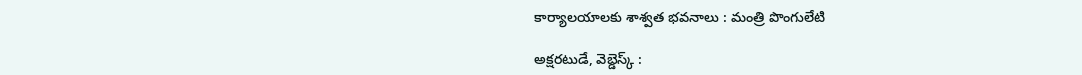కార్యాలయాలకు శాశ్వత భవనాలు : మంత్రి పొంగులేటి

అక్షరటుడే, వెబ్డెస్క్ :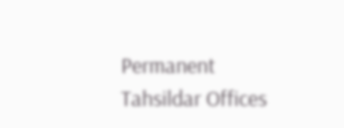Permanent Tahsildar Offices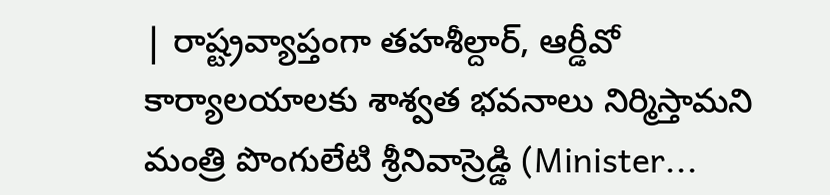| రాష్ట్రవ్యాప్తంగా తహశీల్దార్, ఆర్డీవో కార్యాలయాలకు శాశ్వత భవనాలు నిర్మిస్తామని మంత్రి పొంగులేటి శ్రీనివాస్రెడ్డి (Minister...